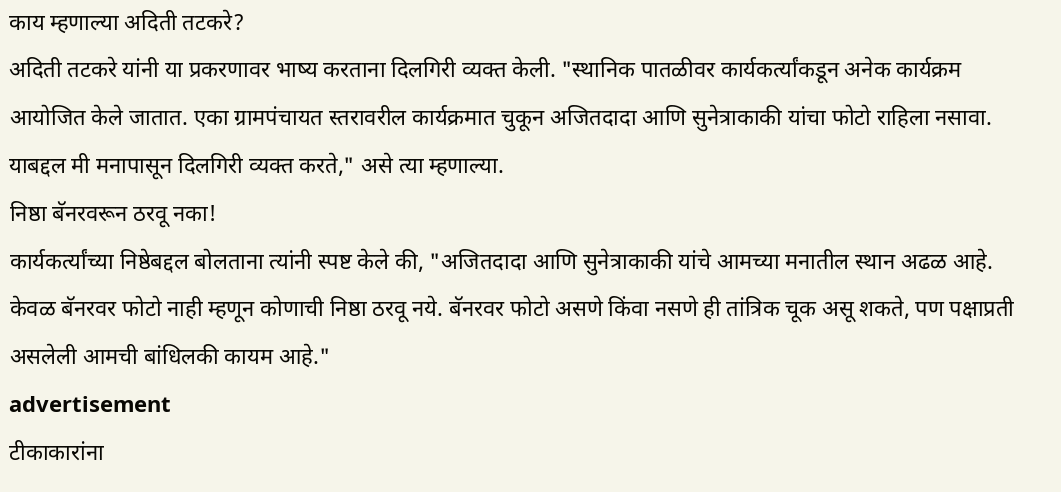काय म्हणाल्या अदिती तटकरे?
अदिती तटकरे यांनी या प्रकरणावर भाष्य करताना दिलगिरी व्यक्त केली. "स्थानिक पातळीवर कार्यकर्त्यांकडून अनेक कार्यक्रम आयोजित केले जातात. एका ग्रामपंचायत स्तरावरील कार्यक्रमात चुकून अजितदादा आणि सुनेत्राकाकी यांचा फोटो राहिला नसावा. याबद्दल मी मनापासून दिलगिरी व्यक्त करते," असे त्या म्हणाल्या.
निष्ठा बॅनरवरून ठरवू नका!
कार्यकर्त्यांच्या निष्ठेबद्दल बोलताना त्यांनी स्पष्ट केले की, "अजितदादा आणि सुनेत्राकाकी यांचे आमच्या मनातील स्थान अढळ आहे. केवळ बॅनरवर फोटो नाही म्हणून कोणाची निष्ठा ठरवू नये. बॅनरवर फोटो असणे किंवा नसणे ही तांत्रिक चूक असू शकते, पण पक्षाप्रती असलेली आमची बांधिलकी कायम आहे."
advertisement
टीकाकारांना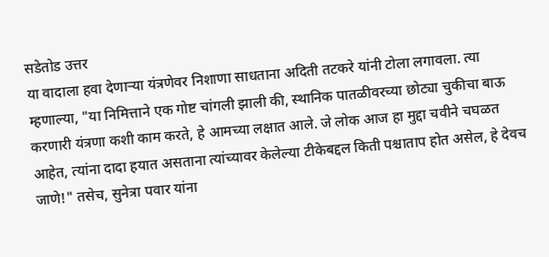सडेतोड उत्तर
या वादाला हवा देणाऱ्या यंत्रणेवर निशाणा साधताना अदिती तटकरे यांनी टोला लगावला. त्या म्हणाल्या, "या निमित्ताने एक गोष्ट चांगली झाली की, स्थानिक पातळीवरच्या छोट्या चुकीचा बाऊ करणारी यंत्रणा कशी काम करते, हे आमच्या लक्षात आले. जे लोक आज हा मुद्दा चवीने चघळत आहेत, त्यांना दादा हयात असताना त्यांच्यावर केलेल्या टीकेबद्दल किती पश्चाताप होत असेल, हे देवच जाणे!" तसेच, सुनेत्रा पवार यांना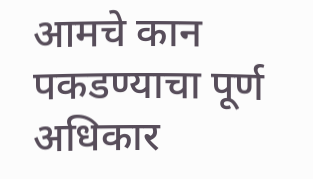आमचे कान पकडण्याचा पूर्ण अधिकार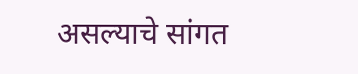असल्याचे सांगत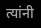त्यांनी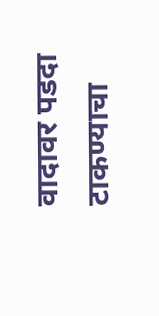वादावर पडदा टाकण्याचा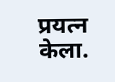प्रयत्न केला.